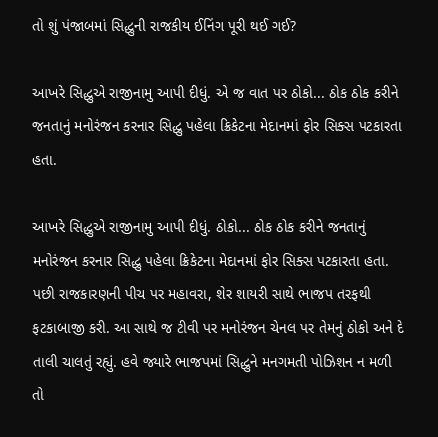તો શું પંજાબમાં સિદ્ધુની રાજકીય ઈનિંગ પૂરી થઈ ગઈ?

આખરે સિદ્ધુએ રાજીનામુ આપી દીધું. એ જ વાત પર ઠોકો... ઠોક ઠોક કરીને જનતાનું મનોરંજન કરનાર સિદ્ધુ પહેલા ક્રિકેટના મેદાનમાં ફોર સિક્સ પટકારતા હતા.

આખરે સિદ્ધુએ રાજીનામુ આપી દીધું. ઠોકો... ઠોક ઠોક કરીને જનતાનું મનોરંજન કરનાર સિદ્ધુ પહેલા ક્રિકેટના મેદાનમાં ફોર સિક્સ પટકારતા હતા. પછી રાજકારણની પીચ પર મહાવરા, શેર શાયરી સાથે ભાજપ તરફથી ફટકાબાજી કરી. આ સાથે જ ટીવી પર મનોરંજન ચેનલ પર તેમનું ઠોકો અને દે તાલી ચાલતું રહ્યું. હવે જ્યારે ભાજપમાં સિદ્ધુને મનગમતી પોઝિશન ન મળી તો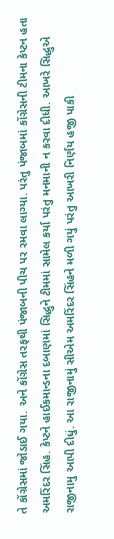તે કોંગ્રેસમાં જોડાઈ ગયા. અને કોંગ્રેસ તરફથી પંજાબની પીચ પર રમવા લાગ્યા. પરંતુ પંજાબમાં કોંગ્રેસની ટીમના કેપ્ટન હતા અમરિંદર સિંહ. કેપ્ટને હાઈકમાન્ડના દબાણમાં સિદ્ધુને ટીમમાં સામેલ કર્યા પરંતુ મનમાની ન કરવા દીધી. આખરે સિદ્ધુએ રાજીનામુ આપી દીધું. આ રાજીનામું સીએમ અમરિંદર સિંહને મળી ગયું પરંતુ આખરી નિર્ણય હજી પાકી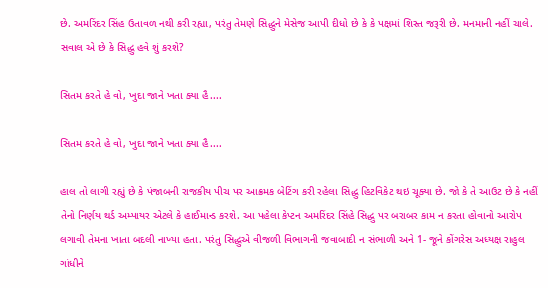છે. અમરિંદર સિંહ ઉતાવળ નથી કરી રહ્યા, પરંતુ તેમણે સિદ્ધુને મેસેજ આપી દીધો છે કે કે પક્ષમાં શિસ્ત જરૂરી છે. મનમાની નહીં ચાલે. સવાલ એ છે કે સિદ્ધુ હવે શું કરશે?

સિતમ કરતે હે વો, ખુદા જાને ખતા ક્યા હૈ....

સિતમ કરતે હે વો, ખુદા જાને ખતા ક્યા હૈ....

હાલ તો લાગી રહ્યું છે કે પંજાબની રાજકીય પીચ પર આક્રમક બેટિંગ કરી રહેલા સિદ્ધુ હિટવિકેટ થઇ ચૂક્યા છે. જો કે તે આઉટ છે કે નહીં તેનો નિર્ણય થર્ડ અમ્પાયર એટલે કે હાઈમાન્ડ કરશે. આ પહેલા કેપ્ટન અમરિંદર સિંહે સિદ્ધુ પર બરાબર કામ ન કરતા હોવાનો આરોપ લગાવી તેમના ખાતા બદલી નાખ્યા હતા. પરંતુ સિદ્ધુએ વીજળી વિભાગની જવાબાદી ન સંભાળી અને 1- જૂને કોંગરેસ અધ્યક્ષ રાહુલ ગાંધીને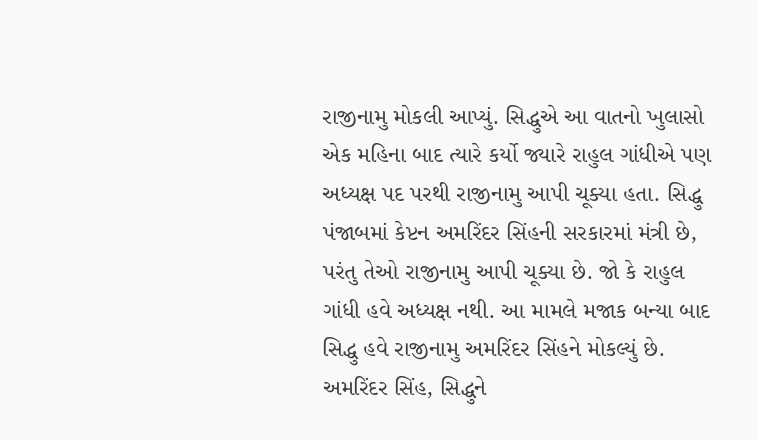રાજીનામુ મોકલી આપ્યું. સિદ્ધુએ આ વાતનો ખુલાસો એક મહિના બાદ ત્યારે કર્યો જ્યારે રાહુલ ગાંધીએ પણ અધ્યક્ષ પદ પરથી રાજીનામુ આપી ચૂક્યા હતા. સિદ્ધુ પંજાબમાં કેપ્ટન અમરિંદર સિંહની સરકારમાં મંત્રી છે, પરંતુ તેઓ રાજીનામુ આપી ચૂક્યા છે. જો કે રાહુલ ગાંધી હવે અધ્યક્ષ નથી. આ મામલે મજાક બન્યા બાદ સિદ્ધુ હવે રાજીનામુ અમરિંદર સિંહને મોકલ્યું છે. અમરિંદર સિંહ, સિદ્ધુને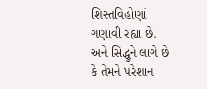શિસ્તવિહોણાં ગણાવી રહ્યા છે. અને સિદ્ધુને લાગે છે કે તેમને પરેશાન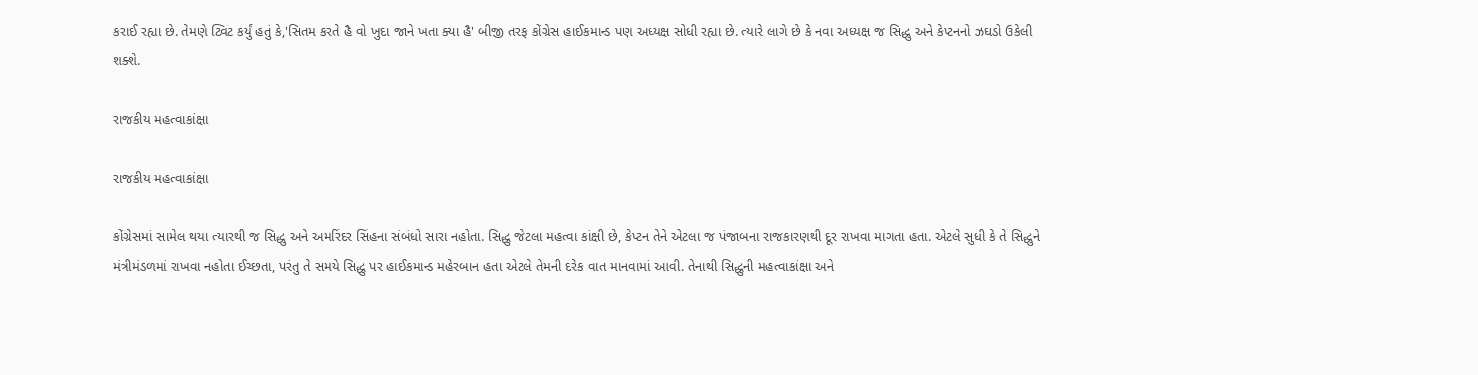કરાઈ રહ્યા છે. તેમણે ટ્વિટ કર્યું હતું કે,'સિતમ કરતે હૈ વો ખુદા જાને ખતા ક્યા હૈ' બીજી તરફ કોંગ્રેસ હાઈકમાન્ડ પણ અધ્યક્ષ સોધી રહ્યા છે. ત્યારે લાગે છે કે નવા અધ્યક્ષ જ સિદ્ધુ અને કેપ્ટનનો ઝઘડો ઉકેલી શક્શે.

રાજકીય મહત્વાકાંક્ષા

રાજકીય મહત્વાકાંક્ષા

કોંગ્રેસમાં સામેલ થયા ત્યારથી જ સિદ્ધુ અને અમરિંદર સિંહના સંબંધો સારા નહોતા. સિદ્ધુ જેટલા મહત્વા કાંક્ષી છે, કેપ્ટન તેને એટલા જ પંજાબના રાજકારણથી દૂર રાખવા માગતા હતા. એટલે સુધી કે તે સિદ્ધુને મંત્રીમંડળમાં રાખવા નહોતા ઈચ્છતા, પરંતુ તે સમયે સિદ્ધુ પર હાઈકમાન્ડ મહેરબાન હતા એટલે તેમની દરેક વાત માનવામાં આવી. તેનાથી સિદ્ધુની મહત્વાકાંક્ષા અને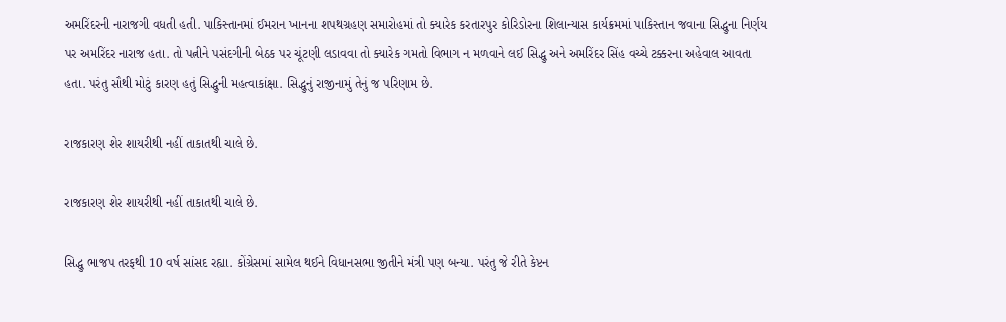અમરિંદરની નારાજગી વધતી હતી. પાકિસ્તાનમાં ઈમરાન ખાનના શપથગ્રહણ સમારોહમાં તો ક્યારેક કરતારપુર કોરિડોરના શિલાન્યાસ કાર્યક્રમમાં પાકિસ્તાન જવાના સિદ્ધુના નિર્ણય પર અમરિંદર નારાજ હતા. તો પત્નીને પસંદગીની બેઠક પર ચૂંટણી લડાવવા તો ક્યારેક ગમતો વિભાગ ન મળવાને લઈ સિદ્ધુ અને અમરિંદર સિંહ વચ્ચે ટક્કરના અહેવાલ આવતા હતા. પરંતુ સૌથી મોટું કારણ હતું સિદ્ધુની મહત્વાકાંક્ષા. સિદ્ધુનું રાજીનામું તેનું જ પરિણામ છે.

રાજકારણ શેર શાયરીથી નહીં તાકાતથી ચાલે છે.

રાજકારણ શેર શાયરીથી નહીં તાકાતથી ચાલે છે.

સિદ્ધુ ભાજપ તરફથી 10 વર્ષ સાંસદ રહ્યા. કોંગ્રેસમાં સામેલ થઈને વિધાનસભા જીતીને મંત્રી પણ બન્યા. પરંતુ જે રીતે કેપ્ટન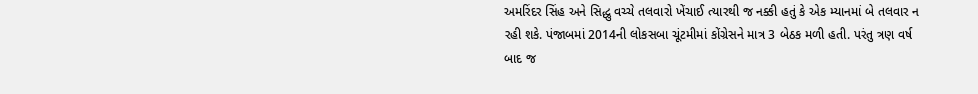અમરિંદર સિંહ અને સિદ્ધુ વચ્ચે તલવારો ખેંચાઈ ત્યારથી જ નક્કી હતું કે એક મ્યાનમાં બે તલવાર ન રહી શકે. પંજાબમાં 2014ની લોકસબા ચૂંટમીમાં કોંગ્રેસને માત્ર 3 બેઠક મળી હતી. પરંતુ ત્રણ વર્ષ બાદ જ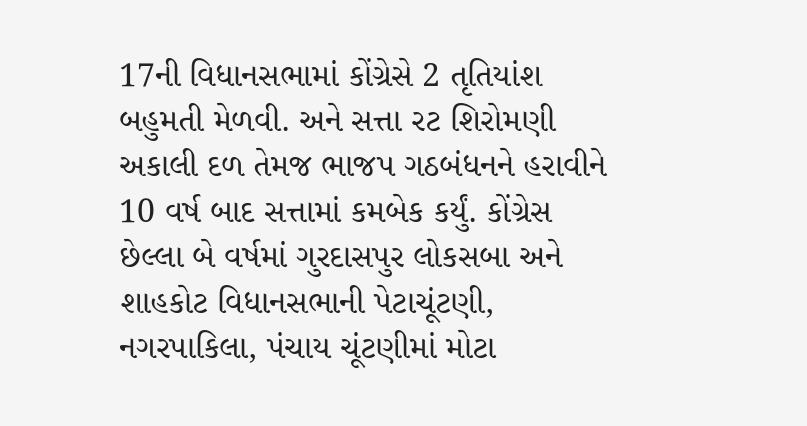17ની વિધાનસભામાં કોંગ્રેસે 2 તૃતિયાંશ બહુમતી મેળવી. અને સત્તા રટ શિરોમણી અકાલી દળ તેમજ ભાજપ ગઠબંધનને હરાવીને 10 વર્ષ બાદ સત્તામાં કમબેક કર્યું. કોંગ્રેસ છેલ્લા બે વર્ષમાં ગુરદાસપુર લોકસબા અને શાહકોટ વિધાનસભાની પેટાચૂંટણી, નગરપાકિલા, પંચાય ચૂંટણીમાં મોટા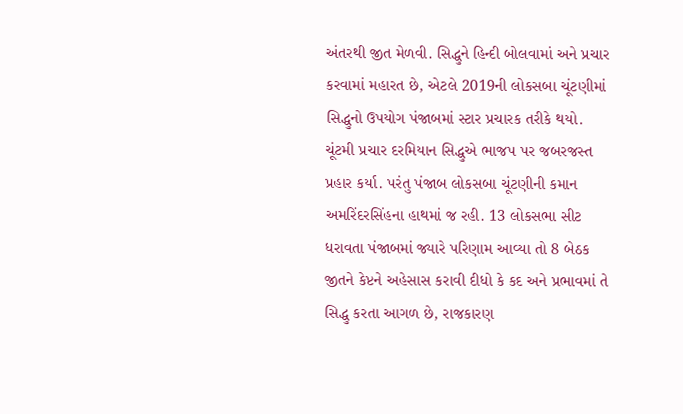અંતરથી જીત મેળવી. સિદ્ધુને હિન્દી બોલવામાં અને પ્રચાર કરવામાં મહારત છે, એટલે 2019ની લોકસબા ચૂંટણીમાં સિદ્ધુનો ઉપયોગ પંજાબમાં સ્ટાર પ્રચારક તરીકે થયો. ચૂંટમી પ્રચાર દરમિયાન સિદ્ધુએ ભાજપ પર જબરજસ્ત પ્રહાર કર્યા. પરંતુ પંજાબ લોકસબા ચૂંટણીની કમાન અમરિંદરસિંહના હાથમાં જ રહી. 13 લોકસભા સીટ ધરાવતા પંજાબમાં જ્યારે પરિણામ આવ્યા તો 8 બેઠક જીતને કેપ્ટને અહેસાસ કરાવી દીધો કે કદ અને પ્રભાવમાં તે સિદ્ધુ કરતા આગળ છે, રાજકારણ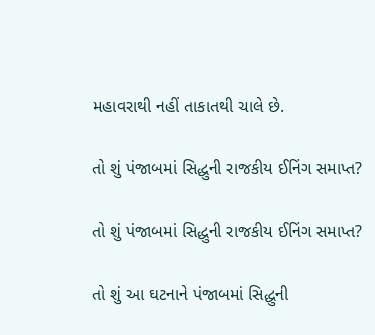મહાવરાથી નહીં તાકાતથી ચાલે છે.

તો શું પંજાબમાં સિદ્ધુની રાજકીય ઈનિંગ સમાપ્ત?

તો શું પંજાબમાં સિદ્ધુની રાજકીય ઈનિંગ સમાપ્ત?

તો શું આ ઘટનાને પંજાબમાં સિદ્ધુની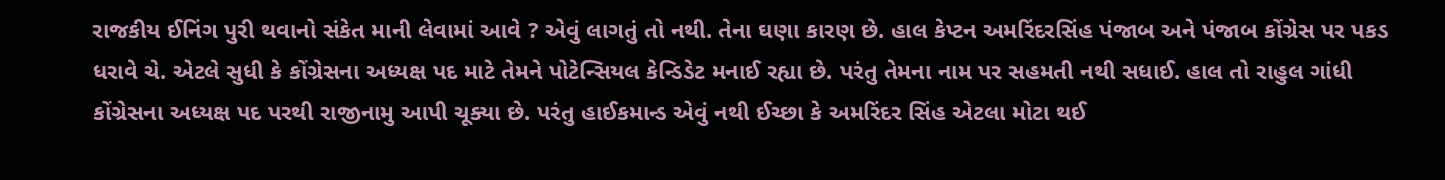રાજકીય ઈનિંગ પુરી થવાનો સંકેત માની લેવામાં આવે ? એવું લાગતું તો નથી. તેના ઘણા કારણ છે. હાલ કેપ્ટન અમરિંદરસિંહ પંજાબ અને પંજાબ કોંગ્રેસ પર પકડ ધરાવે ચે. એટલે સુધી કે કોંગ્રેસના અધ્યક્ષ પદ માટે તેમને પોટેન્સિયલ કેન્ડિડેટ મનાઈ રહ્યા છે. પરંતુ તેમના નામ પર સહમતી નથી સધાઈ. હાલ તો રાહુલ ગાંધી કોંગ્રેસના અધ્યક્ષ પદ પરથી રાજીનામુ આપી ચૂક્યા છે. પરંતુ હાઈકમાન્ડ એવું નથી ઈચ્છા કે અમરિંદર સિંહ એટલા મોટા થઈ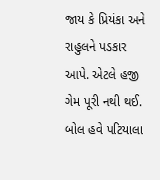જાય કે પ્રિયંકા અને રાહુલને પડકાર આપે. એટલે હજી ગેમ પૂરી નથી થઈ. બોલ હવે પટિયાલા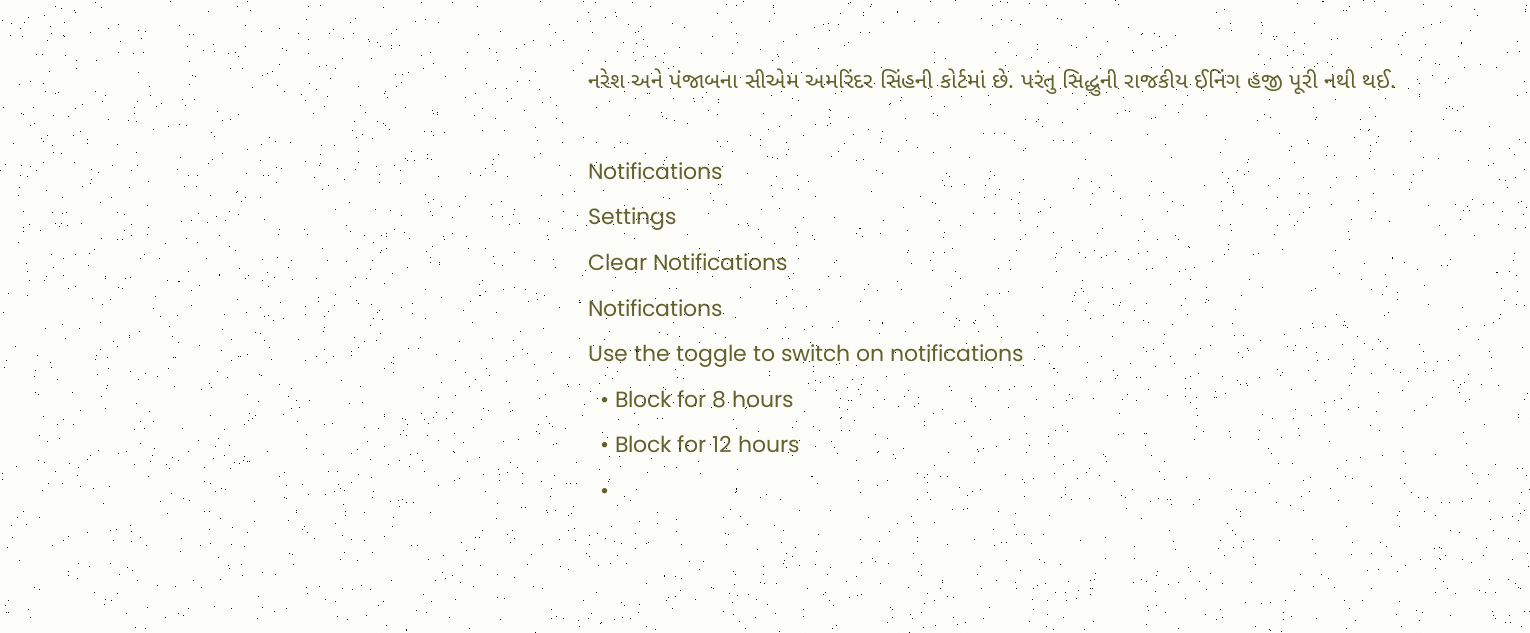નરેશ અને પંજાબના સીએમ અમરિંદર સિંહની કોર્ટમાં છે. પરંતુ સિદ્ધુની રાજકીય ઈનિંગ હજી પૂરી નથી થઈ.

Notifications
Settings
Clear Notifications
Notifications
Use the toggle to switch on notifications
  • Block for 8 hours
  • Block for 12 hours
  •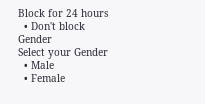Block for 24 hours
  • Don't block
Gender
Select your Gender
  • Male
  • Female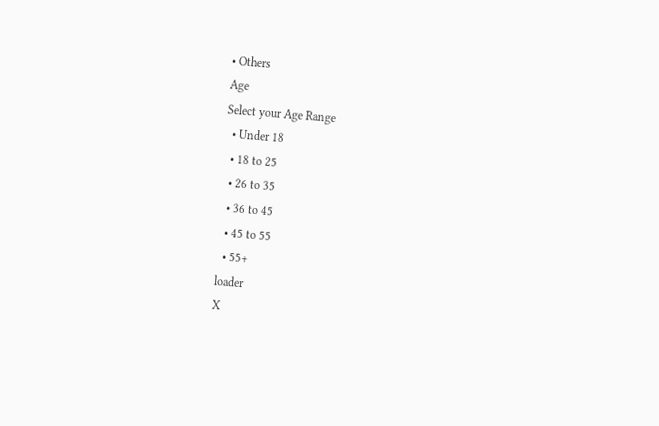• Others
Age
Select your Age Range
  • Under 18
  • 18 to 25
  • 26 to 35
  • 36 to 45
  • 45 to 55
  • 55+
loader
X